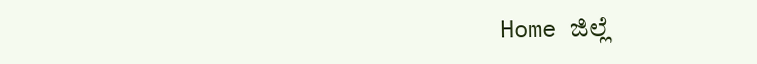Home ಜಿಲ್ಲೆ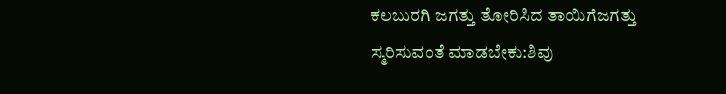ಕಲಬುರಗಿ ಜಗತ್ತು ತೋರಿಸಿದ ತಾಯಿಗೆಜಗತ್ತು ಸ್ಮರಿಸುವಂತೆ ಮಾಡಬೇಕು:ಶಿವು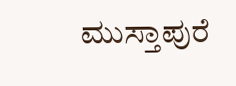ಮುಸ್ತಾಪುರೆ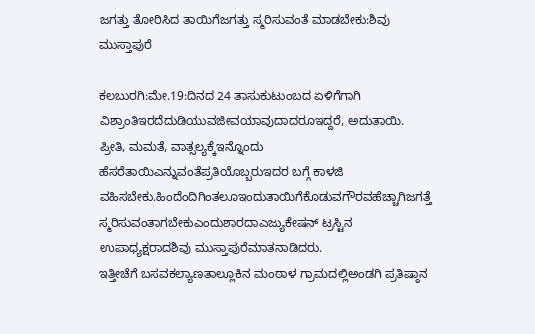ಜಗತ್ತು ತೋರಿಸಿದ ತಾಯಿಗೆಜಗತ್ತು ಸ್ಮರಿಸುವಂತೆ ಮಾಡಬೇಕು:ಶಿವು ಮುಸ್ತಾಪುರೆ

ಕಲಬುರಗಿ:ಮೇ.19:ದಿನದ 24 ತಾಸುಕುಟುಂಬದ ಏಳಿಗೆಗಾಗಿ ವಿಶ್ರಾಂತಿಇರದೆದುಡಿಯುವಜೀವಯಾವುದಾದರೂಇದ್ದರೆ, ಅದುತಾಯಿ. ಪ್ರೀತಿ, ಮಮತೆ, ವಾತ್ಸಲ್ಯಕ್ಕೆಇನ್ನೊಂದು ಹೆಸರೆತಾಯಿಎನ್ನುವಂತೆಪ್ರತಿಯೊಬ್ಬರುಇದರ ಬಗ್ಗೆ ಕಾಳಜಿ ವಹಿಸಬೇಕು.ಹಿಂದೆಂದಿಗಿಂತಲೂಇಂದುತಾಯಿಗೆಕೊಡುವಗೌರವಹೆಚ್ಚಾಗಿಜಗತ್ತೆ ಸ್ಮರಿಸುವಂತಾಗಬೇಕುಎಂದುಶಾರದಾಎಜ್ಯುಕೇಷನ್ ಟ್ರಸ್ಟಿನ ಉಪಾಧ್ಯಕ್ಷರಾದಶಿವು ಮುಸ್ತಾಪುರೆಮಾತನಾಡಿದರು.
ಇತ್ತೀಚೆಗೆ ಬಸವಕಲ್ಯಾಣತಾಲ್ಲೂಕಿನ ಮಂಠಾಳ ಗ್ರಾಮದಲ್ಲಿಅಂಡಗಿ ಪ್ರತಿಷ್ಠಾನ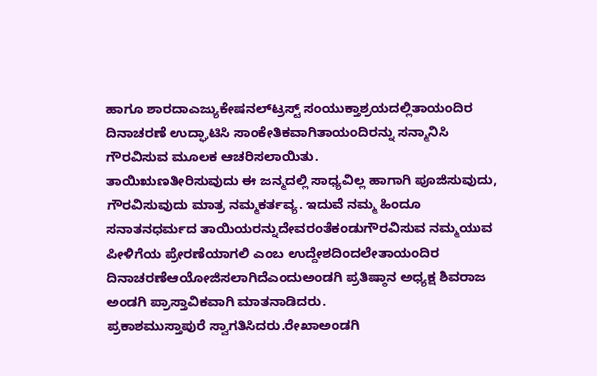ಹಾಗೂ ಶಾರದಾಎಜ್ಯುಕೇಷನಲ್‍ಟ್ರಸ್ಟ್ ಸಂಯುಕ್ತಾಶ್ರಯದಲ್ಲಿತಾಯಂದಿರ ದಿನಾಚರಣೆ ಉದ್ಘಾಟಿಸಿ ಸಾಂಕೇತಿಕವಾಗಿತಾಯಂದಿರನ್ನು ಸನ್ಮಾನಿಸಿ ಗೌರವಿಸುವ ಮೂಲಕ ಆಚರಿಸಲಾಯಿತು.
ತಾಯಿಋಣತೀರಿಸುವುದು ಈ ಜನ್ಮದಲ್ಲಿ ಸಾಧ್ಯವಿಲ್ಲ ಹಾಗಾಗಿ ಪೂಜಿಸುವುದು, ಗೌರವಿಸುವುದು ಮಾತ್ರ ನಮ್ಮಕರ್ತವ್ಯ. ಇದುವೆ ನಮ್ಮ ಹಿಂದೂ ಸನಾತನಧರ್ಮದ ತಾಯಿಯರನ್ನುದೇವರಂತೆಕಂಡುಗೌರವಿಸುವ ನಮ್ಮಯುವ ಪೀಳಿಗೆಯ ಪ್ರೇರಣೆಯಾಗಲಿ ಎಂಬ ಉದ್ದೇಶದಿಂದಲೇತಾಯಂದಿರ ದಿನಾಚರಣೆಆಯೋಜಿಸಲಾಗಿದೆಎಂದುಅಂಡಗಿ ಪ್ರತಿಷ್ಠಾನ ಅಧ್ಯಕ್ಷ ಶಿವರಾಜ ಅಂಡಗಿ ಪ್ರಾಸ್ತಾವಿಕವಾಗಿ ಮಾತನಾಡಿದರು.
ಪ್ರಕಾಶಮುಸ್ತಾಪುರೆ ಸ್ವಾಗತಿಸಿದರು.ರೇಖಾಅಂಡಗಿ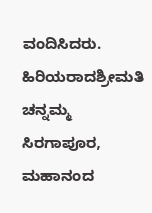ವಂದಿಸಿದರು.
ಹಿರಿಯರಾದಶ್ರೀಮತಿ ಚನ್ನಮ್ಮ ಸಿರಗಾಪೂರ, ಮಹಾನಂದ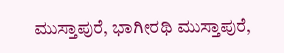ಮುಸ್ತಾಪುರೆ, ಭಾಗೀರಥಿ ಮುಸ್ತಾಪುರೆ,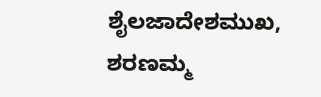ಶೈಲಜಾದೇಶಮುಖ, ಶರಣಮ್ಮ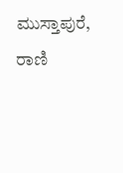ಮುಸ್ತಾಪುರೆ, ರಾಣಿ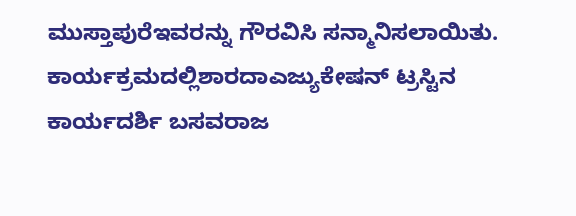ಮುಸ್ತಾಪುರೆಇವರನ್ನು ಗೌರವಿಸಿ ಸನ್ಮಾನಿಸಲಾಯಿತು.
ಕಾರ್ಯಕ್ರಮದಲ್ಲಿಶಾರದಾಎಜ್ಯುಕೇಷನ್ ಟ್ರಸ್ಟಿನ ಕಾರ್ಯದರ್ಶಿ ಬಸವರಾಜ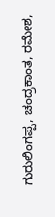ಗುರುಲಿಂಗಪ್ಪ, ಚಂದ್ರಕಾಂತ, ರಮೇಶ,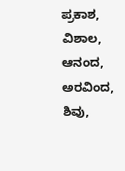ಪ್ರಕಾಶ, ವಿಶಾಲ, ಆನಂದ, ಅರವಿಂದ, ಶಿವು,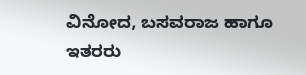ವಿನೋದ, ಬಸವರಾಜ ಹಾಗೂ ಇತರರು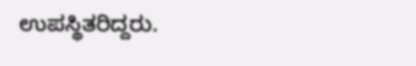ಉಪಸ್ಥಿತರಿದ್ದರು.